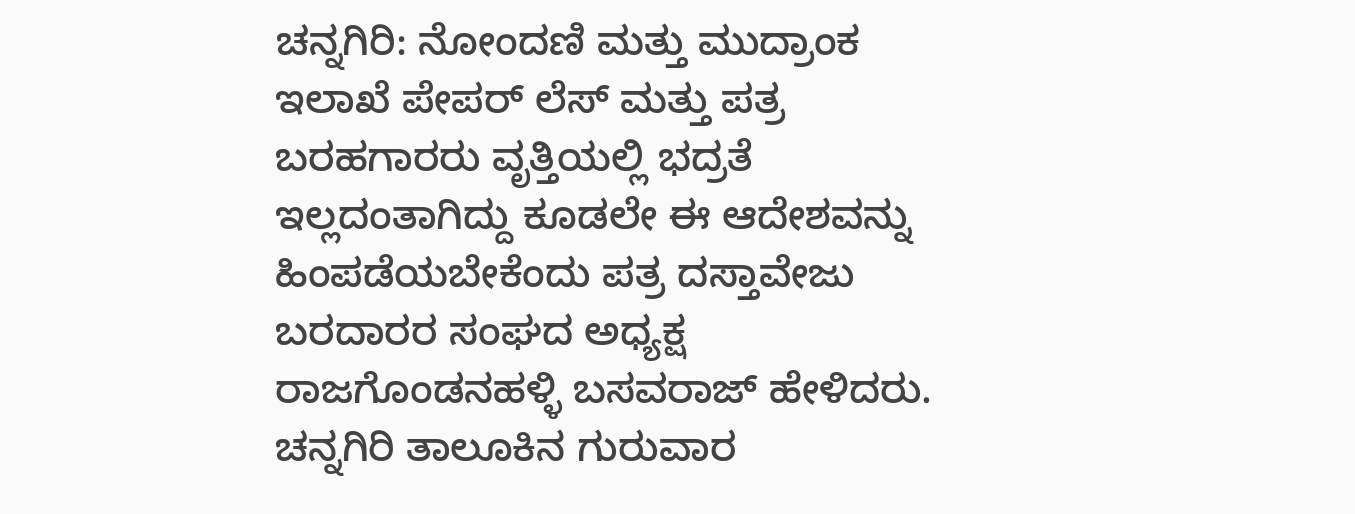ಚನ್ನಗಿರಿ: ನೋಂದಣಿ ಮತ್ತು ಮುದ್ರಾಂಕ ಇಲಾಖೆ ಪೇಪರ್ ಲೆಸ್ ಮತ್ತು ಪತ್ರ ಬರಹಗಾರರು ವೃತ್ತಿಯಲ್ಲಿ ಭದ್ರತೆ ಇಲ್ಲದಂತಾಗಿದ್ದು ಕೂಡಲೇ ಈ ಆದೇಶವನ್ನು ಹಿಂಪಡೆಯಬೇಕೆಂದು ಪತ್ರ ದಸ್ತಾವೇಜು ಬರದಾರರ ಸಂಘದ ಅಧ್ಯಕ್ಷ ರಾಜಗೊಂಡನಹಳ್ಳಿ ಬಸವರಾಜ್ ಹೇಳಿದರು. ಚನ್ನಗಿರಿ ತಾಲೂಕಿನ ಗುರುವಾರ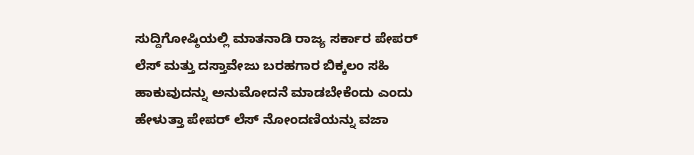ಸುದ್ದಿಗೋಷ್ಠಿಯಲ್ಲಿ ಮಾತನಾಡಿ ರಾಜ್ಯ ಸರ್ಕಾರ ಪೇಪರ್ ಲೆಸ್ ಮತ್ತು ದಸ್ತಾವೇಜು ಬರಹಗಾರ ಬಿಕ್ಕಲಂ ಸಹಿ ಹಾಕುವುದನ್ನು ಅನುಮೋದನೆ ಮಾಡಬೇಕೆಂದು ಎಂದು ಹೇಳುತ್ತಾ ಪೇಪರ್ ಲೆಸ್ ನೋಂದಣಿಯನ್ನು ವಜಾ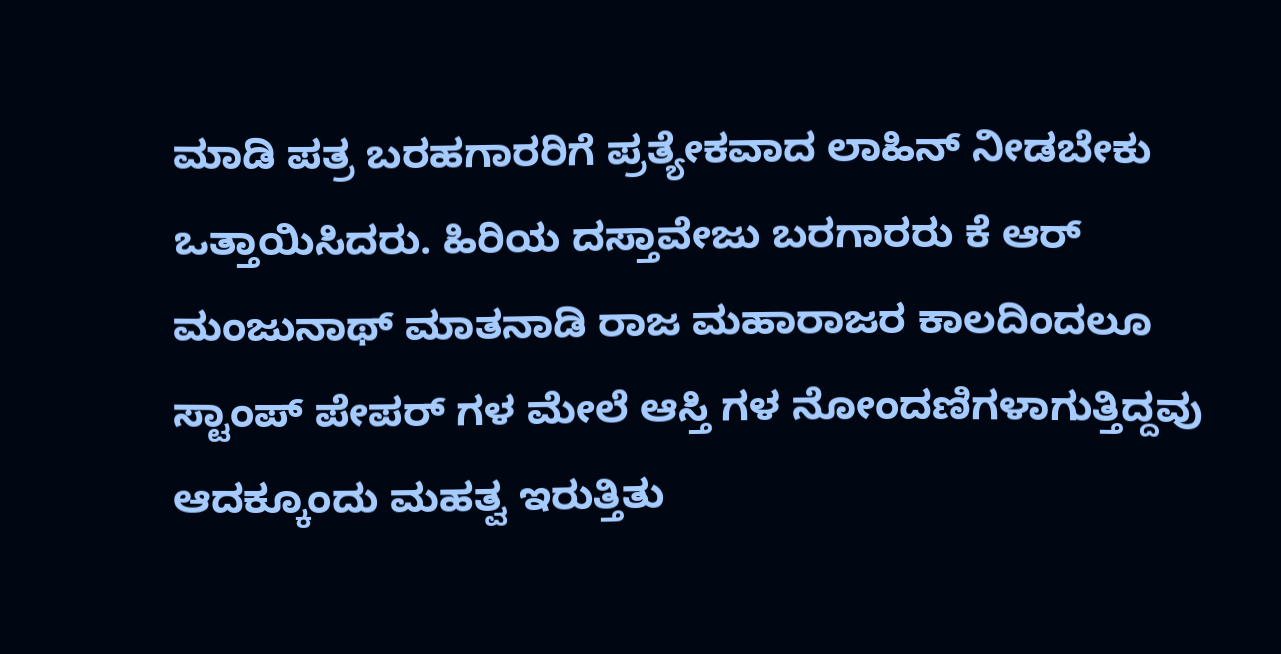ಮಾಡಿ ಪತ್ರ ಬರಹಗಾರರಿಗೆ ಪ್ರತ್ಯೇಕವಾದ ಲಾಹಿನ್ ನೀಡಬೇಕು ಒತ್ತಾಯಿಸಿದರು. ಹಿರಿಯ ದಸ್ತಾವೇಜು ಬರಗಾರರು ಕೆ ಆರ್ ಮಂಜುನಾಥ್ ಮಾತನಾಡಿ ರಾಜ ಮಹಾರಾಜರ ಕಾಲದಿಂದಲೂ ಸ್ಟಾಂಪ್ ಪೇಪರ್ ಗಳ ಮೇಲೆ ಆಸ್ತಿ ಗಳ ನೋಂದಣಿಗಳಾಗುತ್ತಿದ್ದವು ಆದಕ್ಕೂಂದು ಮಹತ್ವ ಇರುತ್ತಿತು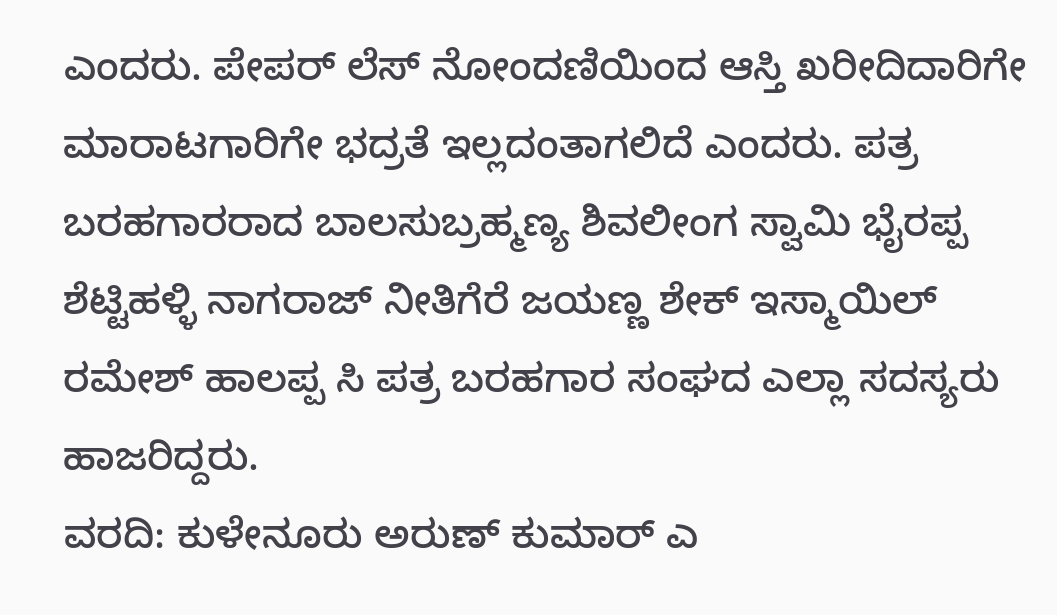ಎಂದರು. ಪೇಪರ್ ಲೆಸ್ ನೋಂದಣಿಯಿಂದ ಆಸ್ತಿ ಖರೀದಿದಾರಿಗೇ ಮಾರಾಟಗಾರಿಗೇ ಭದ್ರತೆ ಇಲ್ಲದಂತಾಗಲಿದೆ ಎಂದರು. ಪತ್ರ ಬರಹಗಾರರಾದ ಬಾಲಸುಬ್ರಹ್ಮಣ್ಯ ಶಿವಲೀಂಗ ಸ್ವಾಮಿ ಭೈರಪ್ಪ ಶೆಟ್ಟಿಹಳ್ಳಿ ನಾಗರಾಜ್ ನೀತಿಗೆರೆ ಜಯಣ್ಣ ಶೇಕ್ ಇಸ್ಮಾಯಿಲ್ ರಮೇಶ್ ಹಾಲಪ್ಪ ಸಿ ಪತ್ರ ಬರಹಗಾರ ಸಂಘದ ಎಲ್ಲಾ ಸದಸ್ಯರು ಹಾಜರಿದ್ದರು.
ವರದಿ: ಕುಳೇನೂರು ಅರುಣ್ ಕುಮಾರ್ ಎ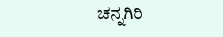ಚನ್ನಗಿರಿ